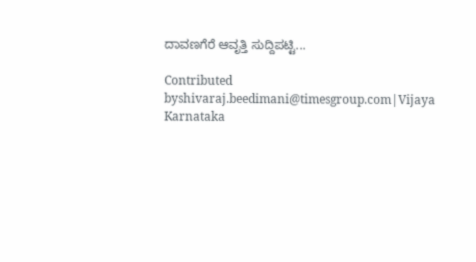ದಾವಣಗೆರೆ ಆವೃತ್ತಿ ಸುದ್ದಿಪಟ್ಟಿ...

Contributed byshivaraj.beedimani@timesgroup.com|Vijaya Karnataka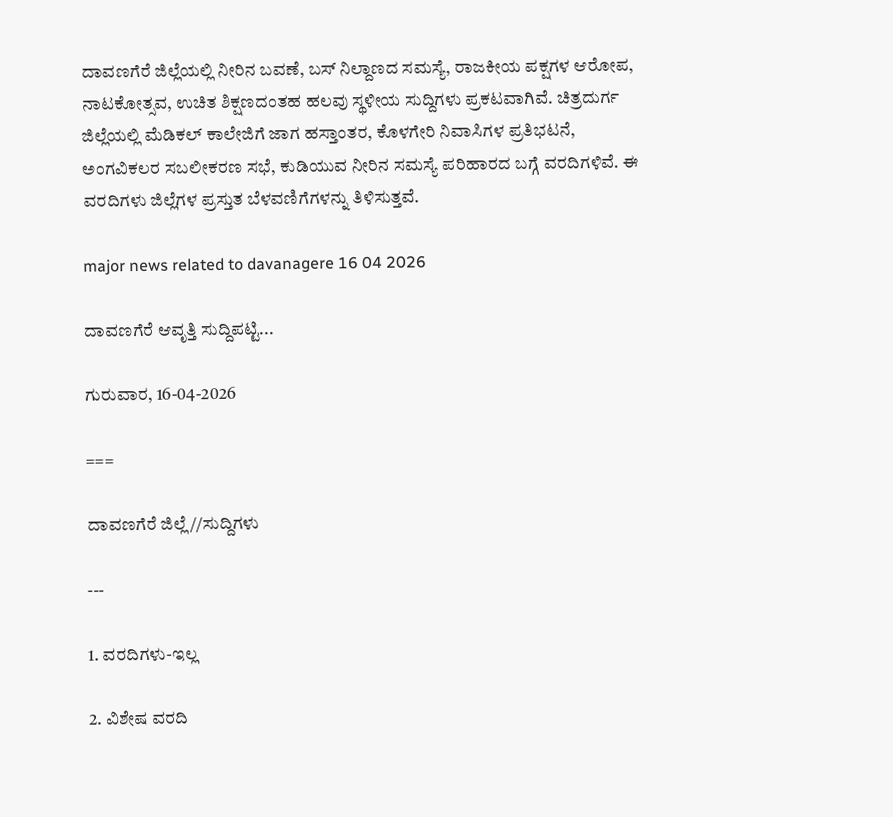ದಾವಣಗೆರೆ ಜಿಲ್ಲೆಯಲ್ಲಿ ನೀರಿನ ಬವಣೆ, ಬಸ್ ನಿಲ್ದಾಣದ ಸಮಸ್ಯೆ, ರಾಜಕೀಯ ಪಕ್ಷಗಳ ಆರೋಪ, ನಾಟಕೋತ್ಸವ, ಉಚಿತ ಶಿಕ್ಷಣದಂತಹ ಹಲವು ಸ್ಥಳೀಯ ಸುದ್ದಿಗಳು ಪ್ರಕಟವಾಗಿವೆ. ಚಿತ್ರದುರ್ಗ ಜಿಲ್ಲೆಯಲ್ಲಿ ಮೆಡಿಕಲ್ ಕಾಲೇಜಿಗೆ ಜಾಗ ಹಸ್ತಾಂತರ, ಕೊಳಗೇರಿ ನಿವಾಸಿಗಳ ಪ್ರತಿಭಟನೆ, ಅಂಗವಿಕಲರ ಸಬಲೀಕರಣ ಸಭೆ, ಕುಡಿಯುವ ನೀರಿನ ಸಮಸ್ಯೆ ಪರಿಹಾರದ ಬಗ್ಗೆ ವರದಿಗಳಿವೆ. ಈ ವರದಿಗಳು ಜಿಲ್ಲೆಗಳ ಪ್ರಸ್ತುತ ಬೆಳವಣಿಗೆಗಳನ್ನು ತಿಳಿಸುತ್ತವೆ.

major news related to davanagere 16 04 2026

ದಾವಣಗೆರೆ ಆವೃತ್ತಿ ಸುದ್ದಿಪಟ್ಟಿ...

ಗುರುವಾರ, 16-04-2026

===

ದಾವಣಗೆರೆ ಜಿಲ್ಲೆ//ಸುದ್ದಿಗಳು

---

1. ವರದಿಗಳು-ಇಲ್ಲ

2. ವಿಶೇಷ ವರದಿ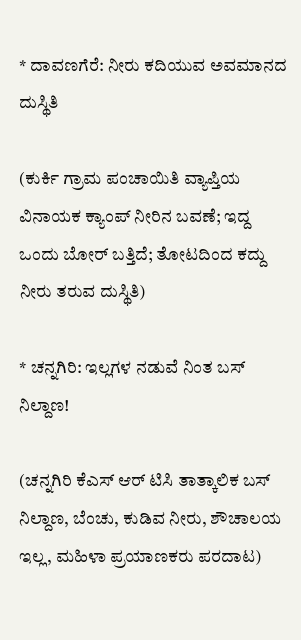* ದಾವಣಗೆರೆ: ನೀರು ಕದಿಯುವ ಅವಮಾನದ ದುಸ್ಥಿತಿ

(ಕುರ್ಕಿ ಗ್ರಾಮ ಪಂಚಾಯಿತಿ ವ್ಯಾಪ್ತಿಯ ವಿನಾಯಕ ಕ್ಯಾಂಪ್ ನೀರಿನ ಬವಣೆ; ಇದ್ದ ಒಂದು ಬೋರ್ ಬತ್ತಿದೆ; ತೋಟದಿಂದ ಕದ್ದು ನೀರು ತರುವ ದುಸ್ಥಿತಿ)

* ಚನ್ನಗಿರಿ: ಇಲ್ಲಗಳ ನಡುವೆ ನಿಂತ ಬಸ್ ನಿಲ್ದಾಣ!

(ಚನ್ನಗಿರಿ ಕೆಎಸ್ ಆರ್ ಟಿಸಿ ತಾತ್ಕಾಲಿಕ ಬಸ್ ನಿಲ್ದಾಣ, ಬೆಂಚು, ಕುಡಿವ ನೀರು, ಶೌಚಾಲಯ ಇಲ್ಲ, ಮಹಿಳಾ ಪ್ರಯಾಣಕರು ಪರದಾಟ)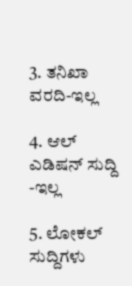3. ತನಿಖಾ ವರದಿ-ಇಲ್ಲ

4. ಆಲ್ ಎಡಿಷನ್ ಸುದ್ದಿ -ಇಲ್ಲ

5. ಲೋಕಲ್ ಸುದ್ದಿಗಳು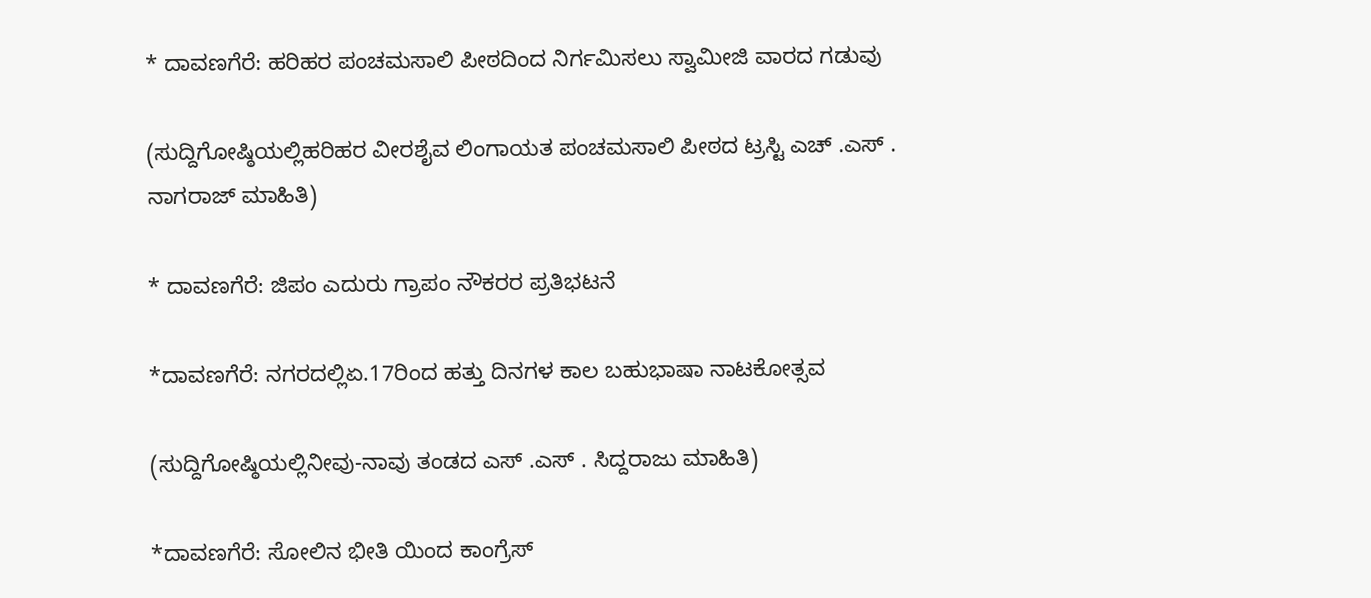* ದಾವಣಗೆರೆ: ಹರಿಹರ ಪಂಚಮಸಾಲಿ ಪೀಠದಿಂದ ನಿರ್ಗಮಿಸಲು ಸ್ವಾಮೀಜಿ ವಾರದ ಗಡುವು

(ಸುದ್ದಿಗೋಷ್ಠಿಯಲ್ಲಿಹರಿಹರ ವೀರಶೈವ ಲಿಂಗಾಯತ ಪಂಚಮಸಾಲಿ ಪೀಠದ ಟ್ರಸ್ಟಿ ಎಚ್ .ಎಸ್ . ನಾಗರಾಜ್ ಮಾಹಿತಿ)

* ದಾವಣಗೆರೆ: ಜಿಪಂ ಎದುರು ಗ್ರಾಪಂ ನೌಕರರ ಪ್ರತಿಭಟನೆ

*ದಾವಣಗೆರೆ: ನಗರದಲ್ಲಿಏ.17ರಿಂದ ಹತ್ತು ದಿನಗಳ ಕಾಲ ಬಹುಭಾಷಾ ನಾಟಕೋತ್ಸವ

(ಸುದ್ದಿಗೋಷ್ಠಿಯಲ್ಲಿನೀವು-ನಾವು ತಂಡದ ಎಸ್ .ಎಸ್ . ಸಿದ್ದರಾಜು ಮಾಹಿತಿ)

*ದಾವಣಗೆರೆ: ಸೋಲಿನ ಭೀತಿ ಯಿಂದ ಕಾಂಗ್ರೆಸ್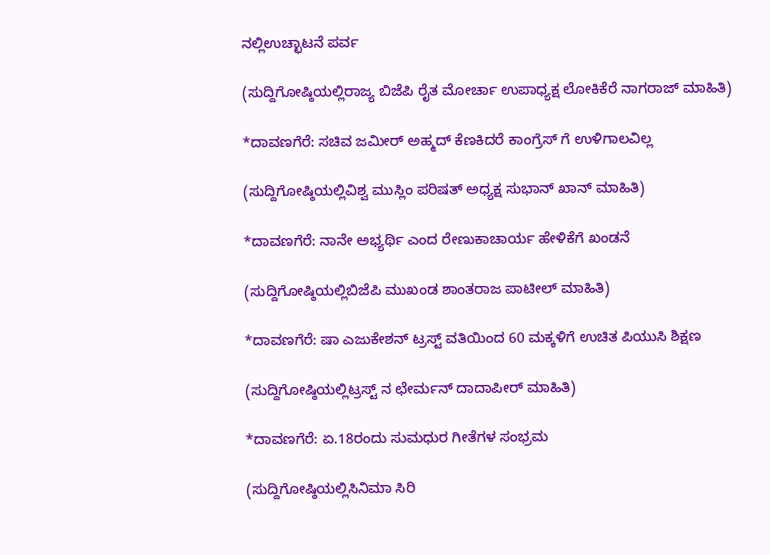ನಲ್ಲಿಉಚ್ಛಾಟನೆ ಪರ್ವ

(ಸುದ್ದಿಗೋಷ್ಠಿಯಲ್ಲಿರಾಜ್ಯ ಬಿಜೆಪಿ ರೈತ ಮೋರ್ಚಾ ಉಪಾಧ್ಯಕ್ಷ ಲೋಕಿಕೆರೆ ನಾಗರಾಜ್ ಮಾಹಿತಿ)

*ದಾವಣಗೆರೆ: ಸಚಿವ ಜಮೀರ್ ಅಹ್ಮದ್ ಕೆಣಕಿದರೆ ಕಾಂಗ್ರೆಸ್ ಗೆ ಉಳಿಗಾಲವಿಲ್ಲ

(ಸುದ್ದಿಗೋಷ್ಠಿಯಲ್ಲಿವಿಶ್ವ ಮುಸ್ಲಿಂ ಪರಿಷತ್ ಅಧ್ಯಕ್ಷ ಸುಭಾನ್ ಖಾನ್ ಮಾಹಿತಿ)

*ದಾವಣಗೆರೆ: ನಾನೇ ಅಭ್ಯರ್ಥಿ ಎಂದ ರೇಣುಕಾಚಾರ್ಯ ಹೇಳಿಕೆಗೆ ಖಂಡನೆ

(ಸುದ್ದಿಗೋಷ್ಠಿಯಲ್ಲಿಬಿಜೆಪಿ ಮುಖಂಡ ಶಾಂತರಾಜ ಪಾಟೀಲ್ ಮಾಹಿತಿ)

*ದಾವಣಗೆರೆ: ಷಾ ಎಜುಕೇಶನ್ ಟ್ರಸ್ಟ್ ವತಿಯಿಂದ 60 ಮಕ್ಕಳಿಗೆ ಉಚಿತ ಪಿಯುಸಿ ಶಿಕ್ಷಣ

(ಸುದ್ದಿಗೋಷ್ಠಿಯಲ್ಲಿಟ್ರಸ್ಟ್ ನ ಛೇರ್ಮನ್ ದಾದಾಪೀರ್ ಮಾಹಿತಿ)

*ದಾವಣಗೆರೆ: ಏ.18ರಂದು ಸುಮಧುರ ಗೀತೆಗಳ ಸಂಭ್ರಮ

(ಸುದ್ದಿಗೋಷ್ಠಿಯಲ್ಲಿಸಿನಿಮಾ ಸಿರಿ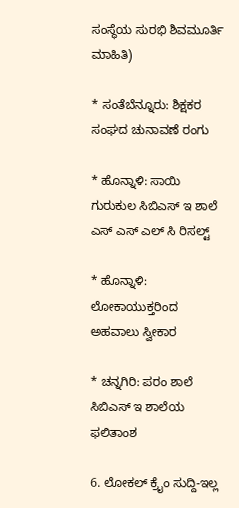ಸಂಸ್ಥೆಯ ಸುರಭಿ ಶಿವಮೂರ್ತಿ ಮಾಹಿತಿ)

* ಸಂತೆಬೆನ್ನೂರು: ಶಿಕ್ಷಕರ ಸಂಘದ ಚುನಾವಣೆ ರಂಗು

* ಹೊನ್ನಾಳಿ: ಸಾಯಿ ಗುರುಕುಲ ಸಿಬಿಎಸ್ ಇ ಶಾಲೆ ಎಸ್ ಎಸ್ ಎಲ್ ಸಿ ರಿಸಲ್ಟ್

* ಹೊನ್ನಾಳಿ: ಲೋಕಾಯುಕ್ತರಿಂದ ಅಹವಾಲು ಸ್ವೀಕಾರ

* ಚನ್ನಗಿರಿ: ಪರಂ ಶಾಲೆ ಸಿಬಿಎಸ್ ಇ ಶಾಲೆಯ ಫಲಿತಾಂಶ

6. ಲೋಕಲ್ ಕ್ರೈಂ ಸುದ್ದಿ-ಇಲ್ಲ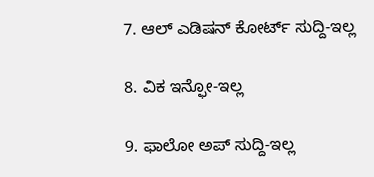7. ಆಲ್ ಎಡಿಷನ್ ಕೋರ್ಟ್ ಸುದ್ದಿ-ಇಲ್ಲ

8. ವಿಕ ಇನ್ಫೋ-ಇಲ್ಲ

9. ಫಾಲೋ ಅಪ್ ಸುದ್ದಿ-ಇಲ್ಲ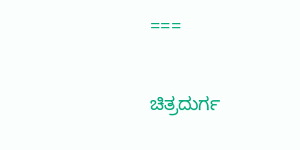===

ಚಿತ್ರದುರ್ಗ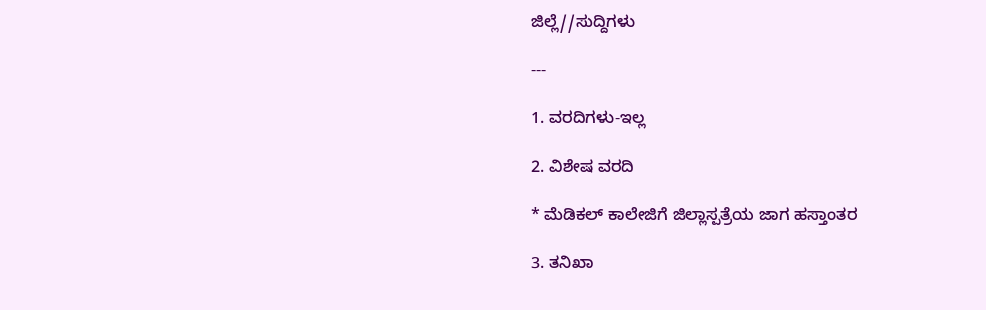ಜಿಲ್ಲೆ//ಸುದ್ದಿಗಳು

---

1. ವರದಿಗಳು-ಇಲ್ಲ

2. ವಿಶೇಷ ವರದಿ

* ಮೆಡಿಕಲ್ ಕಾಲೇಜಿಗೆ ಜಿಲ್ಲಾಸ್ಪತ್ರೆಯ ಜಾಗ ಹಸ್ತಾಂತರ

3. ತನಿಖಾ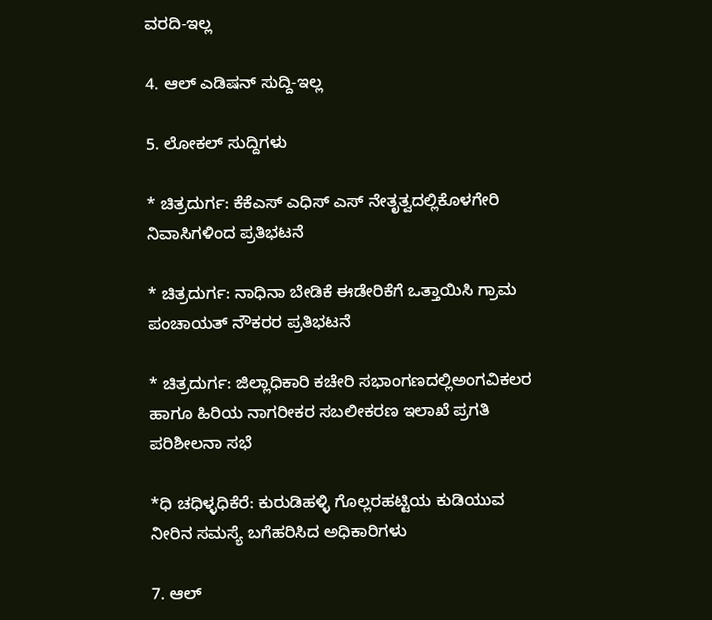ವರದಿ-ಇಲ್ಲ

4. ಆಲ್ ಎಡಿಷನ್ ಸುದ್ದಿ-ಇಲ್ಲ

5. ಲೋಕಲ್ ಸುದ್ದಿಗಳು

* ಚಿತ್ರದುರ್ಗ: ಕೆಕೆಎಸ್ ಎಧಿಸ್ ಎಸ್ ನೇತೃತ್ವದಲ್ಲಿಕೊಳಗೇರಿ ನಿವಾಸಿಗಳಿಂದ ಪ್ರತಿಭಟನೆ

* ಚಿತ್ರದುರ್ಗ: ನಾಧಿನಾ ಬೇಡಿಕೆ ಈಡೇರಿಕೆಗೆ ಒತ್ತಾಯಿಸಿ ಗ್ರಾಮ ಪಂಚಾಯತ್ ನೌಕರರ ಪ್ರತಿಭಟನೆ

* ಚಿತ್ರದುರ್ಗ: ಜಿಲ್ಲಾಧಿಕಾರಿ ಕಚೇರಿ ಸಭಾಂಗಣದಲ್ಲಿಅಂಗವಿಕಲರ ಹಾಗೂ ಹಿರಿಯ ನಾಗರೀಕರ ಸಬಲೀಕರಣ ಇಲಾಖೆ ಪ್ರಗತಿ ಪರಿಶೀಲನಾ ಸಭೆ

*ಧಿ ಚಧಿಳ್ಳಧಿಕೆರೆ: ಕುರುಡಿಹಳ್ಳಿ ಗೊಲ್ಲರಹಟ್ಟಿಯ ಕುಡಿಯುವ ನೀರಿನ ಸಮಸ್ಯೆ ಬಗೆಹರಿಸಿದ ಅಧಿಕಾರಿಗಳು

7. ಆಲ್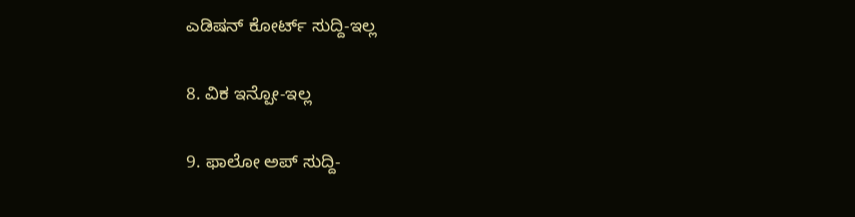ಎಡಿಷನ್ ಕೋರ್ಟ್ ಸುದ್ದಿ-ಇಲ್ಲ

8. ವಿಕ ಇನ್ಪೋ-ಇಲ್ಲ

9. ಫಾಲೋ ಅಪ್ ಸುದ್ದಿ-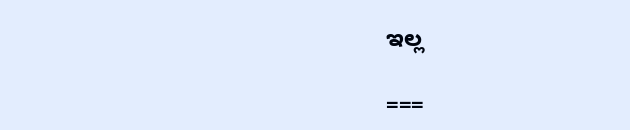ಇಲ್ಲ

===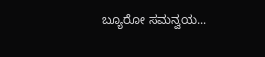ಬ್ಯೂರೋ ಸಮನ್ವಯ...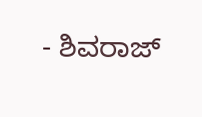- ಶಿವರಾಜ್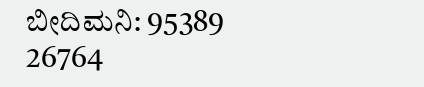ಬೀದಿಮನಿ: 95389 26764